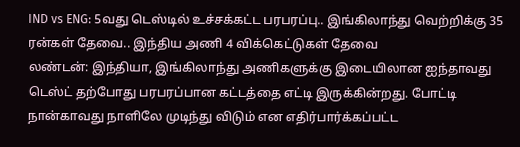IND vs ENG: 5வது டெஸ்டில் உச்சக்கட்ட பரபரப்பு.. இங்கிலாந்து வெற்றிக்கு 35 ரன்கள் தேவை.. இந்திய அணி 4 விக்கெட்டுகள் தேவை
லண்டன்: இந்தியா, இங்கிலாந்து அணிகளுக்கு இடையிலான ஐந்தாவது டெஸ்ட் தற்போது பரபரப்பான கட்டத்தை எட்டி இருக்கின்றது. போட்டி நான்காவது நாளிலே முடிந்து விடும் என எதிர்பார்க்கப்பட்ட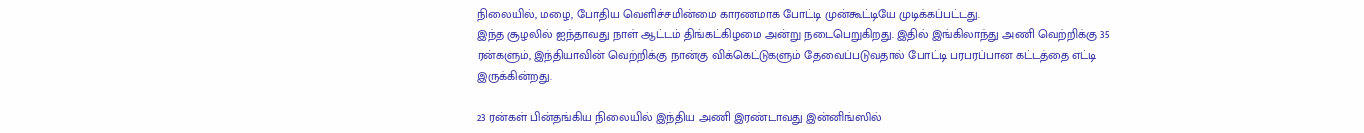நிலையில், மழை, போதிய வெளிச்சமின்மை காரணமாக போட்டி முன்கூட்டியே முடிக்கப்பட்டது.
இந்த சூழலில் ஐந்தாவது நாள் ஆட்டம் திங்கட்கிழமை அன்று நடைபெறுகிறது. இதில் இங்கிலாந்து அணி வெற்றிக்கு 35 ரன்களும், இந்தியாவின் வெற்றிக்கு நான்கு விக்கெட்டுகளும் தேவைப்படுவதால் போட்டி பரபரப்பான கட்டத்தை எட்டி இருக்கின்றது.

23 ரன்கள் பின்தங்கிய நிலையில் இந்திய அணி இரண்டாவது இன்னிங்ஸில்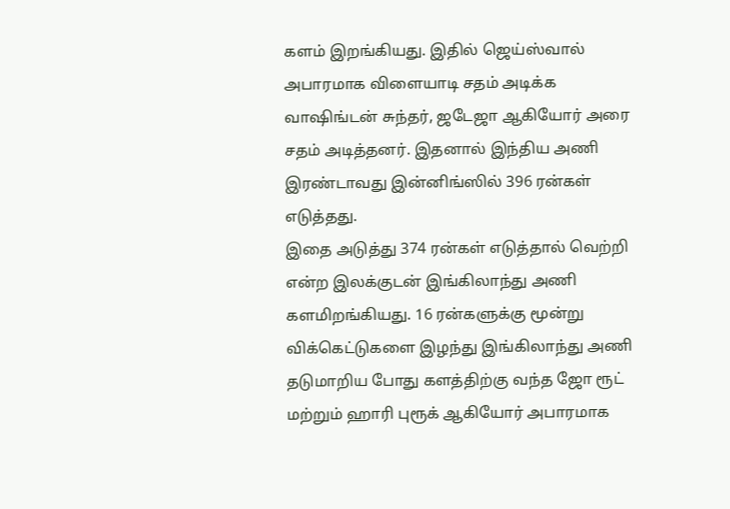களம் இறங்கியது. இதில் ஜெய்ஸ்வால் அபாரமாக விளையாடி சதம் அடிக்க வாஷிங்டன் சுந்தர், ஜடேஜா ஆகியோர் அரை சதம் அடித்தனர். இதனால் இந்திய அணி இரண்டாவது இன்னிங்ஸில் 396 ரன்கள் எடுத்தது.
இதை அடுத்து 374 ரன்கள் எடுத்தால் வெற்றி என்ற இலக்குடன் இங்கிலாந்து அணி களமிறங்கியது. 16 ரன்களுக்கு மூன்று விக்கெட்டுகளை இழந்து இங்கிலாந்து அணி தடுமாறிய போது களத்திற்கு வந்த ஜோ ரூட் மற்றும் ஹாரி புரூக் ஆகியோர் அபாரமாக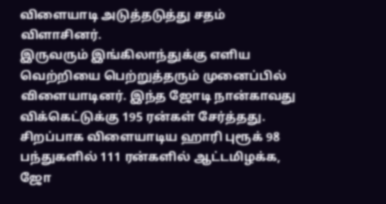விளையாடி அடுத்தடுத்து சதம் விளாசினர்.
இருவரும் இங்கிலாந்துக்கு எளிய வெற்றியை பெற்றுத்தரும் முனைப்பில் விளையாடினர். இந்த ஜோடி நான்காவது விக்கெட்டுக்கு 195 ரன்கள் சேர்த்தது. சிறப்பாக விளையாடிய ஹாரி புரூக் 98 பந்துகளில் 111 ரன்களில் ஆட்டமிழக்க, ஜோ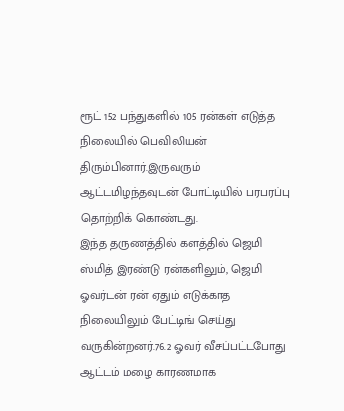ரூட் 152 பந்துகளில் 105 ரன்கள் எடுத்த நிலையில் பெவிலியன் திரும்பினார்.இருவரும் ஆட்டமிழந்தவுடன் போட்டியில் பரபரப்பு தொற்றிக் கொண்டது.
இந்த தருணத்தில் களத்தில் ஜெமி ஸ்மித் இரண்டு ரன்களிலும், ஜெமி ஓவர்டன் ரன் ஏதும் எடுக்காத நிலையிலும் பேட்டிங் செய்து வருகின்றனர்.76.2 ஓவர் வீசப்பட்டபோது ஆட்டம் மழை காரணமாக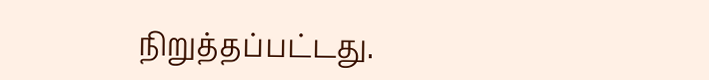நிறுத்தப்பட்டது.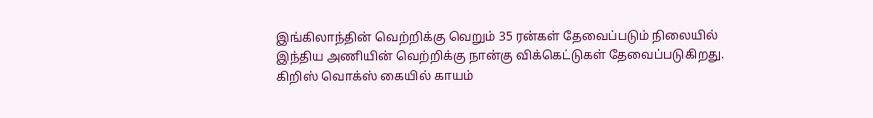இங்கிலாந்தின் வெற்றிக்கு வெறும் 35 ரன்கள் தேவைப்படும் நிலையில் இந்திய அணியின் வெற்றிக்கு நான்கு விக்கெட்டுகள் தேவைப்படுகிறது. கிறிஸ் வொக்ஸ் கையில் காயம்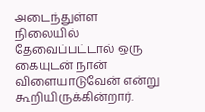அடைந்துள்ள நிலையில் தேவைப்பட்டால் ஒரு கையுடன் நான் விளையாடுவேன் என்று கூறியிருக்கின்றார்.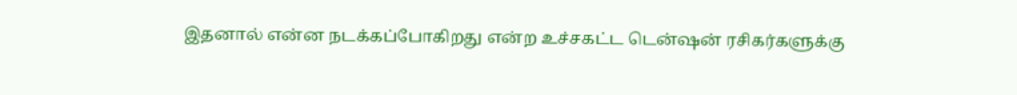இதனால் என்ன நடக்கப்போகிறது என்ற உச்சகட்ட டென்ஷன் ரசிகர்களுக்கு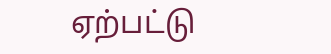ஏற்பட்டு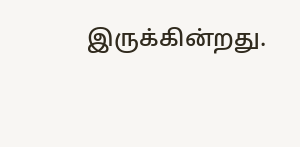இருக்கின்றது.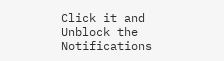Click it and Unblock the Notifications